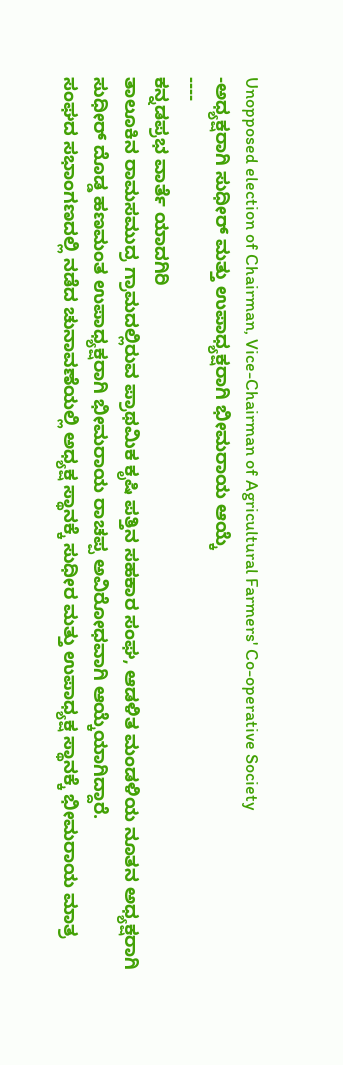Unopposed election of Chairman, Vice-Chairman of Agricultural Farmers' Co-operative Society
-ಅಧ್ಯಕ್ಷರಾಗಿ ಸುಧೀರ್ ಮತ್ತು ಉಪಾಧ್ಯಕ್ಷರಾಗಿ ಭೀಮರಾಯ ಆಯ್ಕೆ
----
ಕನ್ನಡಪ್ರಭ ವಾರ್ತೆ ಯಾದಗಿರಿ
ತಾಲೂಕಿನ ರಾಮಸಮುದ್ರ ಗ್ರಾಮದಲ್ಲಿರುವ ಪ್ರಾಥಮಿಕ ಕೃಷಿ ಪತ್ತಿನ ಸಹಕಾರ ಸಂಘ, ಆಡಳಿತ ಮಂಡಳಿಯ ನೂತನ ಅಧ್ಯಕ್ಷರಾಗಿ ಸುಧೀರ್ ದೊಡ್ಡ ಹಣಮಂತ ಉಪಾಧ್ಯಕ್ಷರಾಗಿ ಭೀಮರಾಯ ರಾಚಪ್ಪ ಅವಿರೋಧವಾಗಿ ಆಯ್ಕೆಯಾಗಿದ್ದಾರೆ.
ಸಂಘದ ಸಭಾಂಗಣದಲ್ಲಿ ನಡೆದ ಚುನಾವಣೆಯಲ್ಲಿ ಅಧ್ಯಕ್ಷ ಸ್ಥಾನಕ್ಕೆ ಸುಧೀರ ಮತ್ತು ಉಪಾಧ್ಯಕ್ಷ ಸ್ಥಾನಕ್ಕೆ ಭೀಮರಾಯ ಮಾತ್ರ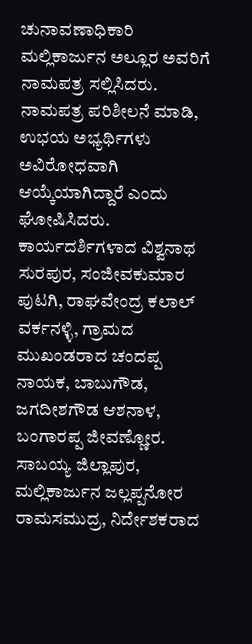ಚುನಾವಣಾಧಿಕಾರಿ ಮಲ್ಲಿಕಾರ್ಜುನ ಅಲ್ಲೂರ ಅವರಿಗೆ ನಾಮಪತ್ರ ಸಲ್ಲಿಸಿದರು. ನಾಮಪತ್ರ ಪರಿಶೀಲನೆ ಮಾಡಿ, ಉಭಯ ಅಭ್ಯರ್ಥಿಗಳು ಅವಿರೋಧವಾಗಿ ಆಯ್ಕೆಯಾಗಿದ್ದಾರೆ ಎಂದು ಘೋಷಿಸಿದರು.
ಕಾರ್ಯದರ್ಶಿಗಳಾದ ವಿಶ್ವನಾಥ ಸುರಪುರ, ಸಂಜೀವಕುಮಾರ ಪುಟಗಿ, ರಾಘವೇಂದ್ರ ಕಲಾಲ್ ವರ್ಕನಳ್ಳಿ, ಗ್ರಾಮದ ಮುಖಂಡರಾದ ಚಂದಪ್ಪ ನಾಯಕ, ಬಾಬುಗೌಡ, ಜಗದೀಶಗೌಡ ಆಶನಾಳ, ಬಂಗಾರಪ್ಪ ಜೀವಣ್ಣೋರ. ಸಾಬಯ್ಯ ಜಿಲ್ಲಾಪುರ, ಮಲ್ಲಿಕಾರ್ಜುನ ಜಲ್ಲಪ್ಪನೋರ ರಾಮಸಮುದ್ರ, ನಿರ್ದೇಶಕರಾದ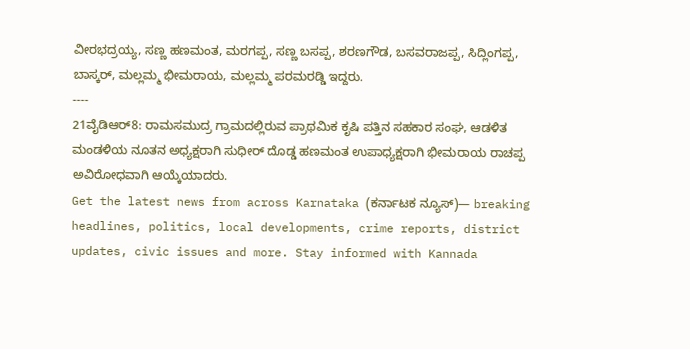ವೀರಭದ್ರಯ್ಯ, ಸಣ್ಣ ಹಣಮಂತ, ಮರಗಪ್ಪ, ಸಣ್ಣ ಬಸಪ್ಪ, ಶರಣಗೌಡ, ಬಸವರಾಜಪ್ಪ, ಸಿದ್ಲಿಂಗಪ್ಪ, ಬಾಸ್ಕರ್, ಮಲ್ಲಮ್ಮ ಭೀಮರಾಯ, ಮಲ್ಲಮ್ಮ ಪರಮರಡ್ಡಿ ಇದ್ದರು.
----
21ವೈಡಿಆರ್8: ರಾಮಸಮುದ್ರ ಗ್ರಾಮದಲ್ಲಿರುವ ಪ್ರಾಥಮಿಕ ಕೃಷಿ ಪತ್ತಿನ ಸಹಕಾರ ಸಂಘ, ಆಡಳಿತ ಮಂಡಳಿಯ ನೂತನ ಅಧ್ಯಕ್ಷರಾಗಿ ಸುಧೀರ್ ದೊಡ್ಡ ಹಣಮಂತ ಉಪಾಧ್ಯಕ್ಷರಾಗಿ ಭೀಮರಾಯ ರಾಚಪ್ಪ ಅವಿರೋಧವಾಗಿ ಆಯ್ಕೆಯಾದರು.
Get the latest news from across Karnataka (ಕರ್ನಾಟಕ ನ್ಯೂಸ್)— breaking headlines, politics, local developments, crime reports, district updates, civic issues and more. Stay informed with Kannada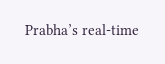Prabha’s real‑time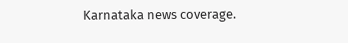Karnataka news coverage.